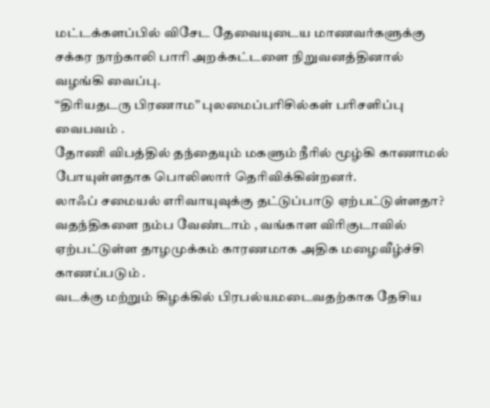மட்டக்களப்பில் விசேட தேவையுடைய மாணவர்களுக்கு சக்கர நாற்காலி பாரி அறக்கட்டளை நிறுவனத்தினால் வழங்கி வைப்பு.
“திரியதடரு பிரணாம” புலமைப்பரிசில்கள் பரிசளிப்பு வைபவம் .
தோணி விபத்தில் தந்தையும் மகளும் நீரில் மூழ்கி காணாமல் போயுள்ளதாக பொலிஸார் தெரிவிக்கின்றனர்.
லாஃப் சமையல் எரிவாயுவுக்கு தட்டுப்பாடு ஏற்பட்டுள்ளதா?
வதந்திகளை நம்ப வேண்டாம் , வங்காள விரிகுடாவில் ஏற்பட்டுள்ள தாழமுக்கம் காரணமாக அதிக மழைவீழ்ச்சி காணப்படும் .
வடக்கு மற்றும் கிழக்கில் பிரபல்யமடைவதற்காக தேசிய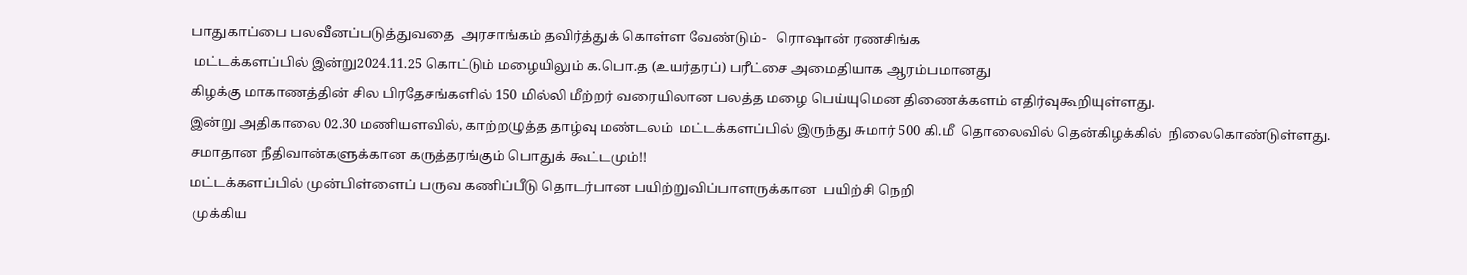பாதுகாப்பை பலவீனப்படுத்துவதை  அரசாங்கம் தவிர்த்துக் கொள்ள வேண்டும்-   ரொஷான் ரணசிங்க
 மட்டக்களப்பில் இன்று2024.11.25 கொட்டும் மழையிலும் க.பொ.த (உயர்தரப்) பரீட்சை அமைதியாக ஆரம்பமானது
கிழக்கு மாகாணத்தின் சில பிரதேசங்களில் 150 மில்லி மீற்றர் வரையிலான பலத்த மழை பெய்யுமென திணைக்களம் எதிர்வுகூறியுள்ளது.
இன்று அதிகாலை 02.30 மணியளவில், காற்றழுத்த தாழ்வு மண்டலம்  மட்டக்களப்பில் இருந்து சுமார் 500 கி.மீ  தொலைவில் தென்கிழக்கில்  நிலைகொண்டுள்ளது.
சமாதான நீதிவான்களுக்கான கருத்தரங்கும் பொதுக் கூட்டமும்!!
மட்டக்களப்பில் முன்பிள்ளைப் பருவ கணிப்பீடு தொடர்பான பயிற்றுவிப்பாளருக்கான  பயிற்சி நெறி
 முக்கிய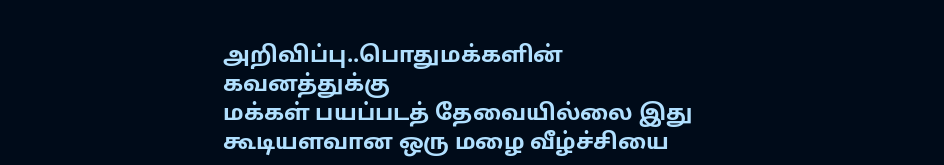அறிவிப்பு..பொதுமக்களின் கவனத்துக்கு
மக்கள் பயப்படத் தேவையில்லை இது கூடியளவான ஒரு மழை வீழ்ச்சியை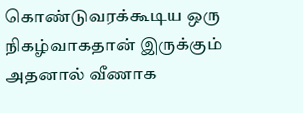கொண்டுவரக்கூடிய ஒரு நிகழ்வாகதான் இருக்கும் அதனால் வீணாக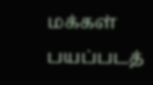மக்கள் பயப்படத்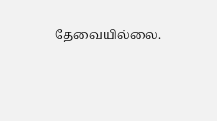தேவையில்லை.